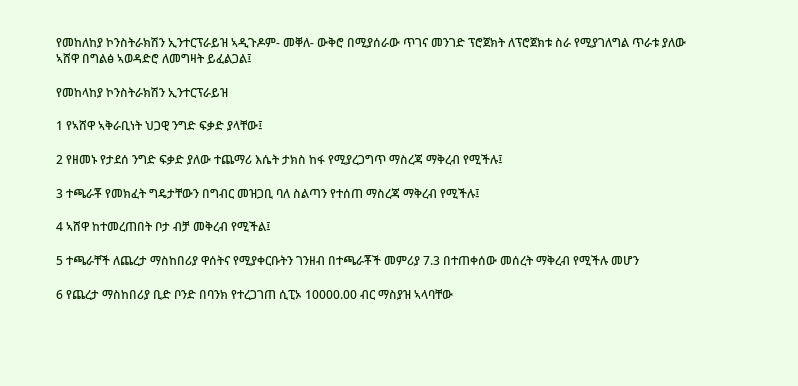የመከለከያ ኮንስትራክሽን ኢንተርፕራይዝ ኣዲጉዶም- መቐለ- ውቅሮ በሚያሰራው ጥገና መንገድ ፕሮጀክት ለፕሮጀክቱ ስራ የሚያገለግል ጥራቱ ያለው ኣሸዋ በግልፅ ኣወዳድሮ ለመግዛት ይፈልጋል፤

የመከላከያ ኮንስትራክሽን ኢንተርፕራይዝ

1 የኣሸዋ ኣቅራቢነት ህጋዊ ንግድ ፍቃድ ያላቸው፤

2 የዘመኑ የታደሰ ንግድ ፍቃድ ያለው ተጨማሪ እሴት ታክስ ከፋ የሚያረጋግጥ ማስረጃ ማቅረብ የሚችሉ፤

3 ተጫራቾ የመክፈት ግዴታቸውን በግብር መዝጋቢ ባለ ስልጣን የተሰጠ ማስረጃ ማቅረብ የሚችሉ፤

4 ኣሸዋ ከተመረጠበት ቦታ ብቻ መቅረብ የሚችል፤

5 ተጫራቸች ለጨረታ ማስከበሪያ ዋሰትና የሚያቀርቡትን ገንዘብ በተጫራቾች መምሪያ 7.3 በተጠቀሰው መሰረት ማቅረብ የሚችሉ መሆን

6 የጨረታ ማስከበሪያ ቢድ ቦንድ በባንክ የተረጋገጠ ሲፒኦ 10000.00 ብር ማስያዝ ኣላባቸው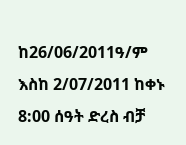ከ26/06/2011ዓ/ም እስከ 2/07/2011 ከቀኑ 8:00 ሰዓት ድረስ ብቻ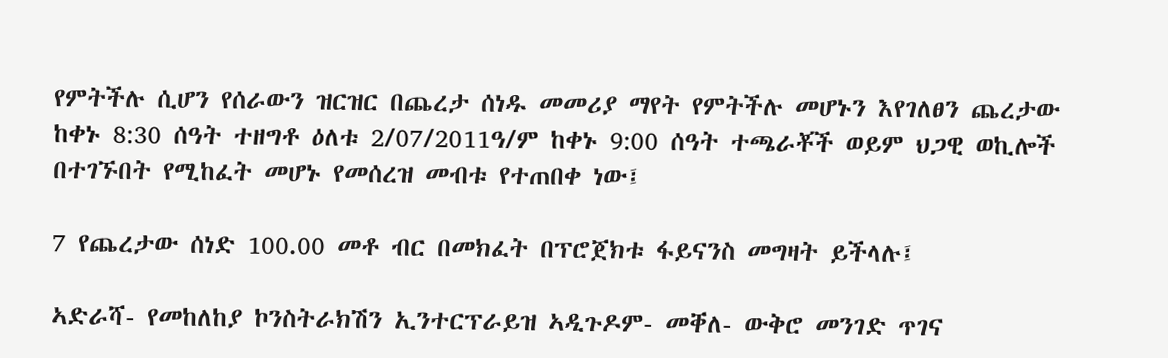የምትችሉ ሲሆን የሰራውን ዝርዝር በጨረታ ሰነዱ መመሪያ ማየት የምትችሉ መሆኑን እየገለፀን ጨረታው ከቀኑ 8:30 ሰዓት ተዘግቶ ዕለቱ 2/07/2011ዓ/ም ከቀኑ 9:00 ሰዓት ተጫራቾች ወይም ህጋዊ ወኪሎች በተገኙበት የሚከፈት መሆኑ የመሰረዝ መብቱ የተጠበቀ ነው፤

7 የጨረታው ሰነድ 100.00 መቶ ብር በመክፈት በፕሮጀክቱ ፋይናንስ መግዛት ይችላሉ፤

ኣድራሻ- የመከለከያ ኮንስትራክሽን ኢንተርፕራይዝ ኣዲጉዶም- መቐለ- ውቅሮ መንገድ ጥገና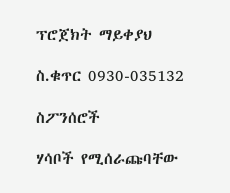ፕሮጀክት ማይቀያህ

ስ.ቁጥር 0930-035132

ስፖንሰሮች

ሃሳቦች የሚሰራጩባቸው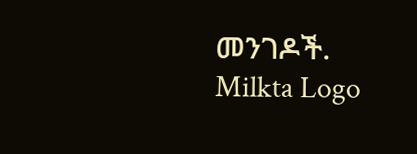መንገዶች.
Milkta Logo